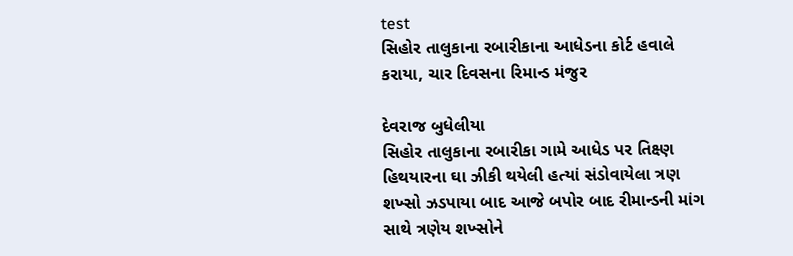test
સિહોર તાલુકાના રબારીકાના આધેડના કોર્ટ હવાલે કરાયા, ચાર દિવસના રિમાન્ડ મંજુર

દેવરાજ બુધેલીયા
સિહોર તાલુકાના રબારીકા ગામે આધેડ પર તિક્ષ્ણ હિથયારના ઘા ઝીકી થયેલી હત્યાં સંડોવાયેલા ત્રણ શખ્સો ઝડપાયા બાદ આજે બપોર બાદ રીમાન્ડની માંગ સાથે ત્રણેય શખ્સોને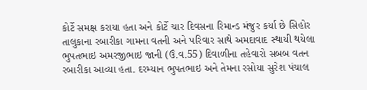કોર્ટે સમક્ષ કરાયા હતા અને કોર્ટે ચાર દિવસના રિમાન્ડ મંજુર કર્યા છે સિહોર તાલુકાના રબારીકા ગામના વતની અને પરિવાર સાથે અમદાવાદ સ્થાયી થયેલા ભુપતભાઇ અમરજીભાઇ જાની (ઉં.વ.55) દિવાળીના તહેવારો સબબ વતન રબારીકા આવ્યા હતા. દરમ્યાન ભુપતભાઇ અને તેમના રસોયા સુરેશ પંચાલ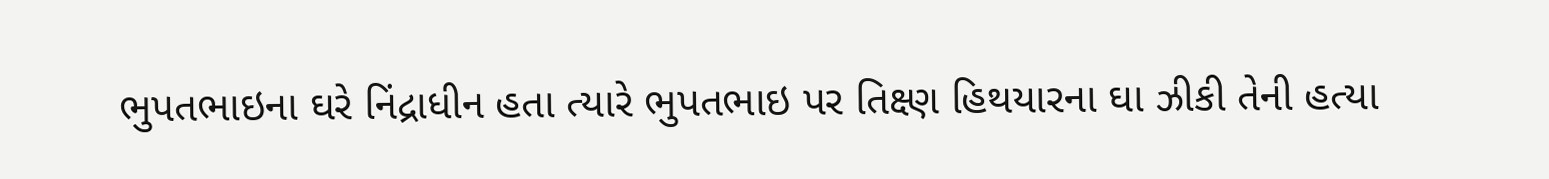ભુપતભાઇના ઘરે નિંદ્રાધીન હતા ત્યારે ભુપતભાઇ પર તિક્ષ્ણ હિથયારના ઘા ઝીકી તેની હત્યા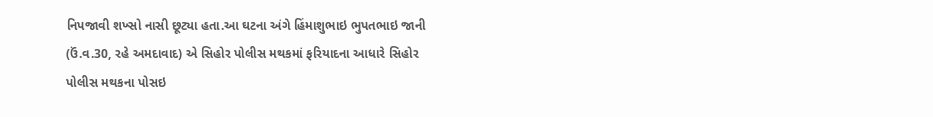નિપજાવી શખ્સો નાસી છૂટ્યા હતા.આ ઘટના અંગે હિંમાશુભાઇ ભુપતભાઇ જાની (ઉં.વ.30, રહે અમદાવાદ) એ સિહોર પોલીસ મથકમાં ફરિયાદના આધારે સિહોર પોલીસ મથકના પોસઇ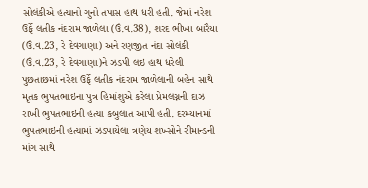સોલંકીએ હત્યાનો ગુનો તપાસ હાથ ધરી હતી. જેમાં નરેશ ઉર્ફે લતીક નંદરામ જાળેલા (ઉં.વ.38), શરદ ભીખા બારૈયા (ઉં.વ.23, રે દેવગાણા) અને રણજીત નંદા સોલંકી (ઉં.વ.23, રે દેવગાણા)ને ઝડપી લઇ હાથ ધરેલી પુછતાછમાં નરેશ ઉર્ફે લતીક નંદરામ જાળેલાની બહેન સાથે મૃતક ભુપતભાઇના પુત્ર હિમાંશુએ કરેલા પ્રેમલગ્નની દાઝ રાખી ભુપતભાઇની હત્યા કબુલાત આપી હતી. દરમ્યાનમાં ભુપતભાઇની હત્યામાં ઝડપાયેલા ત્રણેય શખ્સોને રીમાન્ડની માંગ સાથે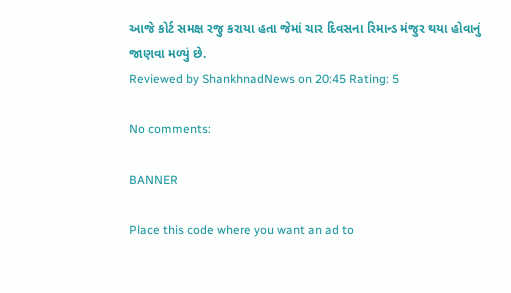આજે કોર્ટ સમક્ષ રજુ કરાયા હતા જેમાં ચાર દિવસના રિમાન્ડ મંજુર થયા હોવાનું જાણવા મળ્યું છે.
Reviewed by ShankhnadNews on 20:45 Rating: 5

No comments:

BANNER

Place this code where you want an ad to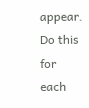appear. Do this for each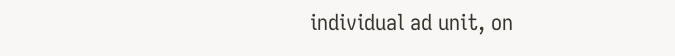individual ad unit, on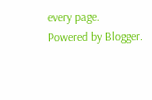every page.
Powered by Blogger.